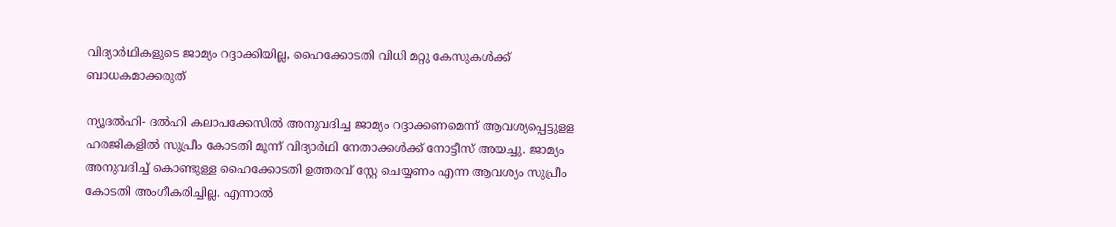വിദ്യാര്‍ഥികളുടെ ജാമ്യം റദ്ദാക്കിയില്ല, ഹൈക്കോടതി വിധി മറ്റു കേസുകള്‍ക്ക് ബാധകമാക്കരുത്

ന്യൂദല്‍ഹി- ദല്‍ഹി കലാപക്കേസില്‍ അനുവദിച്ച ജാമ്യം റദ്ദാക്കണമെന്ന് ആവശ്യപ്പെട്ടുളള ഹരജികളില്‍ സുപ്രീം കോടതി മൂന്ന് വിദ്യാര്‍ഥി നേതാക്കള്‍ക്ക് നോട്ടീസ് അയച്ചു. ജാമ്യം അനുവദിച്ച് കൊണ്ടുള്ള ഹൈക്കോടതി ഉത്തരവ് സ്റ്റേ ചെയ്യണം എന്ന ആവശ്യം സുപ്രീം കോടതി അംഗീകരിച്ചില്ല. എന്നാല്‍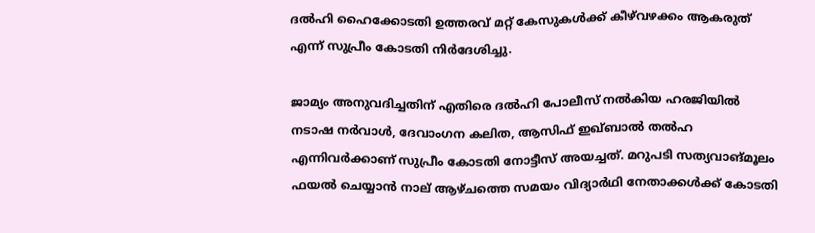ദല്‍ഹി ഹൈക്കോടതി ഉത്തരവ് മറ്റ് കേസുകള്‍ക്ക് കീഴ്‌വഴക്കം ആകരുത് എന്ന് സുപ്രീം കോടതി നിര്‍ദേശിച്ചു.

ജാമ്യം അനുവദിച്ചതിന് എതിരെ ദല്‍ഹി പോലീസ് നല്‍കിയ ഹരജിയില്‍ നടാഷ നര്‍വാള്‍, ദേവാംഗന കലിത, ആസിഫ് ഇഖ്ബാല്‍ തല്‍ഹ എന്നിവര്‍ക്കാണ് സുപ്രീം കോടതി നോട്ടീസ് അയച്ചത്. മറുപടി സത്യവാങ്മൂലം ഫയല്‍ ചെയ്യാന്‍ നാല് ആഴ്ചത്തെ സമയം വിദ്യാര്‍ഥി നേതാക്കള്‍ക്ക് കോടതി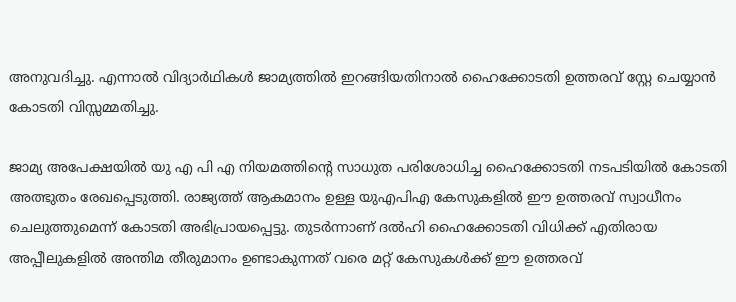അനുവദിച്ചു. എന്നാല്‍ വിദ്യാര്‍ഥികള്‍ ജാമ്യത്തില്‍ ഇറങ്ങിയതിനാല്‍ ഹൈക്കോടതി ഉത്തരവ് സ്റ്റേ ചെയ്യാന്‍ കോടതി വിസ്സമ്മതിച്ചു.

ജാമ്യ അപേക്ഷയില്‍ യു എ പി എ നിയമത്തിന്റെ സാധുത പരിശോധിച്ച ഹൈക്കോടതി നടപടിയില്‍ കോടതി അത്ഭുതം രേഖപ്പെടുത്തി. രാജ്യത്ത് ആകമാനം ഉള്ള യുഎപിഎ കേസുകളില്‍ ഈ ഉത്തരവ് സ്വാധീനം ചെലുത്തുമെന്ന് കോടതി അഭിപ്രായപ്പെട്ടു. തുടര്‍ന്നാണ് ദല്‍ഹി ഹൈക്കോടതി വിധിക്ക് എതിരായ അപ്പീലുകളില്‍ അന്തിമ തീരുമാനം ഉണ്ടാകുന്നത് വരെ മറ്റ് കേസുകള്‍ക്ക് ഈ ഉത്തരവ്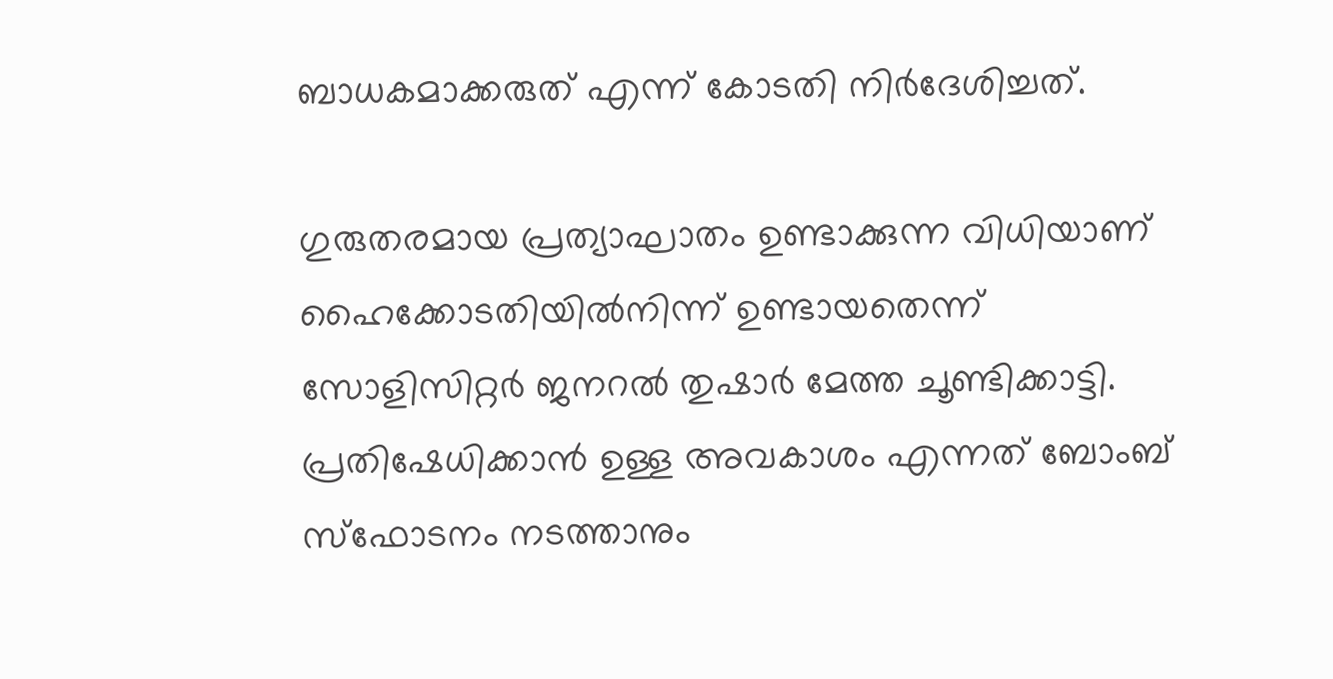ബാധകമാക്കരുത് എന്ന് കോടതി നിര്‍ദേശിച്ചത്.

ഗുരുതരമായ പ്രത്യാഘാതം ഉണ്ടാക്കുന്ന വിധിയാണ് ഹൈക്കോടതിയില്‍നിന്ന് ഉണ്ടായതെന്ന് സോളിസിറ്റര്‍ ജനറല്‍ തുഷാര്‍ മേത്ത ചൂണ്ടിക്കാട്ടി. പ്രതിഷേധിക്കാന്‍ ഉള്ള അവകാശം എന്നത് ബോംബ് സ്‌ഫോടനം നടത്താനും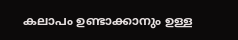കലാപം ഉണ്ടാക്കാനും ഉള്ള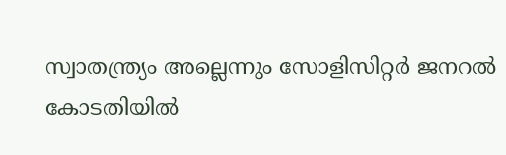സ്വാതന്ത്ര്യം അല്ലെന്നും സോളിസിറ്റര്‍ ജനറല്‍ കോടതിയില്‍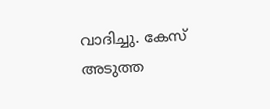വാദിച്ചു. കേസ് അടുത്ത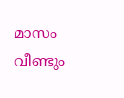മാസം വീണ്ടും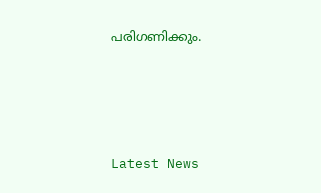പരിഗണിക്കും.





Latest News